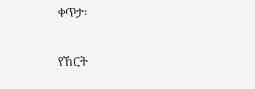ቀጥታ፡

የኸርት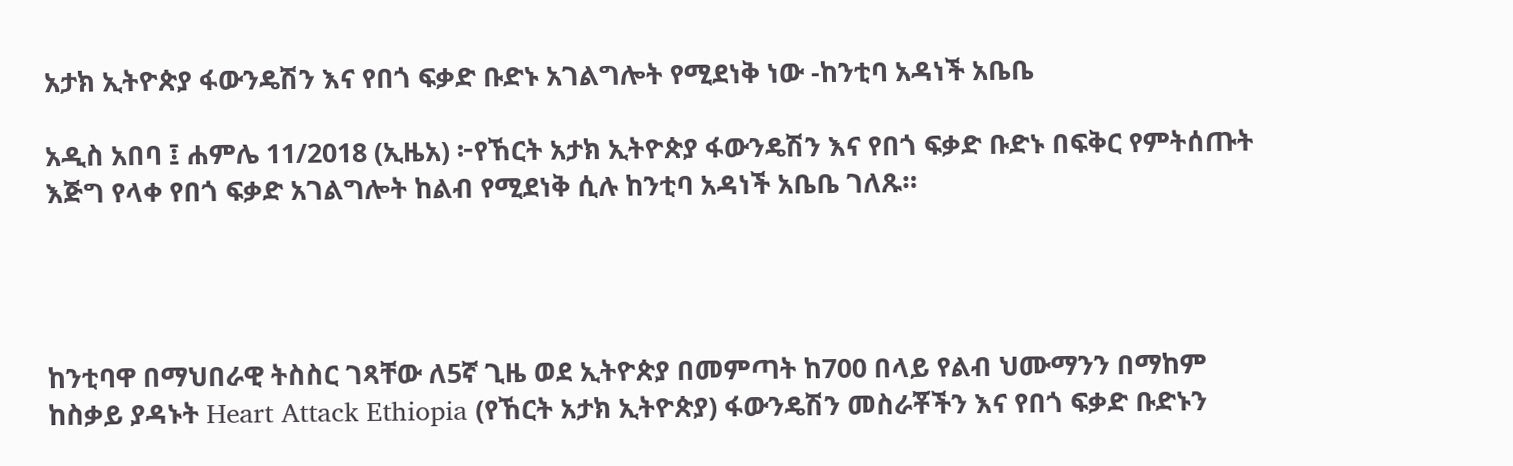አታክ ኢትዮጵያ ፋውንዴሽን እና የበጎ ፍቃድ ቡድኑ አገልግሎት የሚደነቅ ነው -ከንቲባ አዳነች አቤቤ

አዲስ አበባ ፤ ሐምሌ 11/2018 (ኢዜአ) ፦የኸርት አታክ ኢትዮጵያ ፋውንዴሽን እና የበጎ ፍቃድ ቡድኑ በፍቅር የምትሰጡት እጅግ የላቀ የበጎ ፍቃድ አገልግሎት ከልብ የሚደነቅ ሲሉ ከንቲባ አዳነች አቤቤ ገለጹ።




ከንቲባዋ በማህበራዊ ትስስር ገጻቸው ለ5ኛ ጊዜ ወደ ኢትዮጵያ በመምጣት ከ700 በላይ የልብ ህሙማንን በማከም ከስቃይ ያዳኑት Heart Attack Ethiopia (የኸርት አታክ ኢትዮጵያ) ፋውንዴሽን መስራቾችን እና የበጎ ፍቃድ ቡድኑን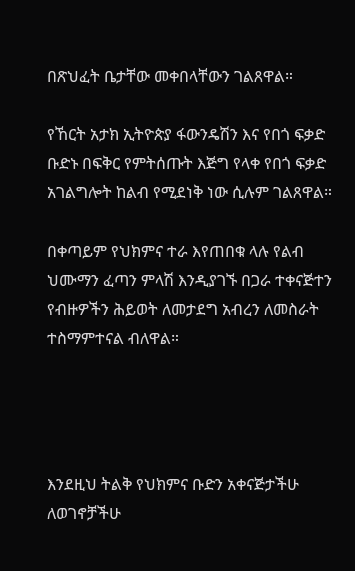በጽህፈት ቤታቸው መቀበላቸውን ገልጸዋል።

የኸርት አታክ ኢትዮጵያ ፋውንዴሽን እና የበጎ ፍቃድ ቡድኑ በፍቅር የምትሰጡት እጅግ የላቀ የበጎ ፍቃድ አገልግሎት ከልብ የሚደነቅ ነው ሲሉም ገልጸዋል።

በቀጣይም የህክምና ተራ እየጠበቁ ላሉ የልብ ህሙማን ፈጣን ምላሽ እንዲያገኙ በጋራ ተቀናጅተን የብዙዎችን ሕይወት ለመታደግ አብረን ለመስራት ተስማምተናል ብለዋል።




እንደዚህ ትልቅ የህክምና ቡድን አቀናጅታችሁ ለወገኖቻችሁ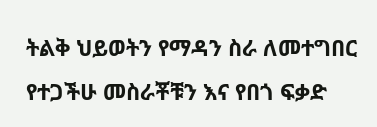ትልቅ ህይወትን የማዳን ስራ ለመተግበር የተጋችሁ መስራቾቹን እና የበጎ ፍቃድ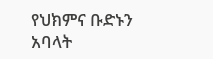የህክምና ቡድኑን አባላት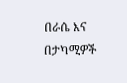በራሴ እና በታካሚዎች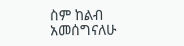ስም ከልብ አመሰግናለሁ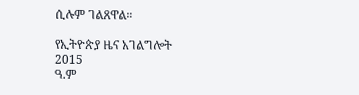ሲሉም ገልጸዋል።

የኢትዮጵያ ዜና አገልግሎት
2015
ዓ.ም